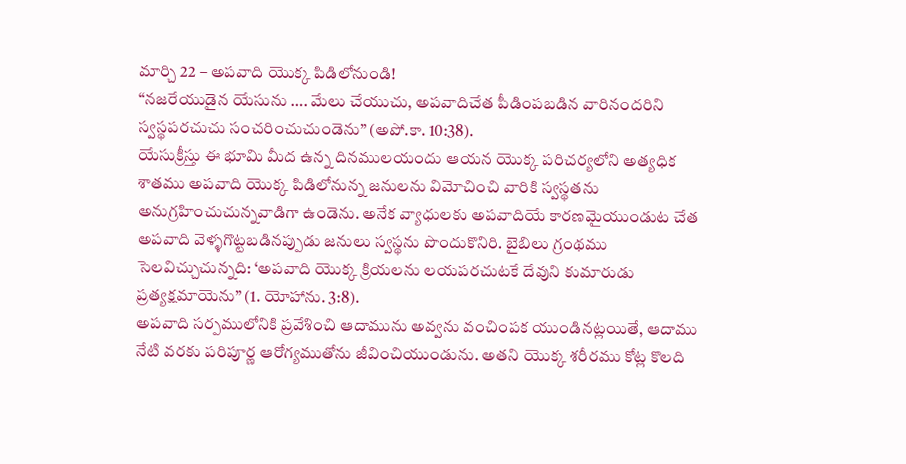మార్చి 22 – అపవాది యొక్క పిడిలోనుండి!
“నజరేయుడైన యేసును …. మేలు చేయుచు, అపవాదిచేత పీడింపబడిన వారినందరిని స్వస్థపరచుచు సంచరించుచుండెను” (అపో.కా. 10:38).
యేసుక్రీస్తు ఈ భూమి మీద ఉన్న దినములయందు ఆయన యొక్క పరిచర్యలోని అత్యధిక శాతము అపవాది యొక్క పిడిలోనున్న జనులను విమోచించి వారికి స్వస్థతను అనుగ్రహించుచున్నవాడిగా ఉండెను. అనేక వ్యాధులకు అపవాదియే కారణమైయుండుట చేత అపవాది వెళ్ళగొట్టబడినప్పుడు జనులు స్వస్థను పొందుకొనిరి. బైబిలు గ్రంథము సెలవిచ్చుచున్నది: ‘అపవాది యొక్క క్రియలను లయపరచుటకే దేవుని కుమారుడు ప్రత్యక్షమాయెను” (1. యోహాను. 3:8).
అపవాది సర్పములోనికి ప్రవేశించి ఆదామును అవ్వను వంచింపక యుండినట్లయితే, ఆదాము నేటి వరకు పరిపూర్ణ ఆరోగ్యముతోను జీవించియుండును. అతని యొక్క శరీరము కోట్ల కొలది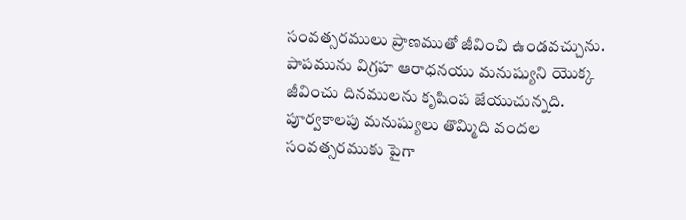సంవత్సరములు ప్రాణముతో జీవించి ఉండవచ్చును. పాపమును విగ్రహ ఆరాధనయు మనుష్యుని యొక్క జీవించు దినములను కృషింప జేయుచున్నది.
పూర్వకాలపు మనుష్యులు తొమ్మిది వందల సంవత్సరముకు పైగా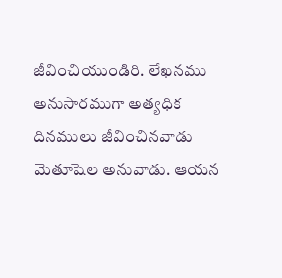జీవించియుండిరి. లేఖనము అనుసారముగా అత్యధిక దినములు జీవించినవాడు మెతూషెల అనువాడు. ఆయన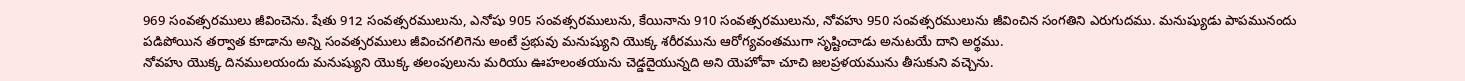969 సంవత్సరములు జీవించెను. షేతు 912 సంవత్సరములును, ఎనోషు 905 సంవత్సరములును, కేయినాను 910 సంవత్సరములును, నోవహు 950 సంవత్సరములును జీవించిన సంగతిని ఎరుగుదము. మనుష్యుడు పాపమునందు పడిపోయిన తర్వాత కూడాను అన్ని సంవత్సరములు జీవించగలిగెను అంటే ప్రభువు మనుష్యుని యొక్క శరీరమును ఆరోగ్యవంతముగా సృష్టించాడు అనుటయే దాని అర్థము.
నోవహు యొక్క దినములయందు మనుష్యుని యొక్క తలంపులును మరియు ఊహలంతయును చెడ్డదైయున్నది అని యెహోవా చూచి జలప్రళయమును తీసుకుని వచ్చెను.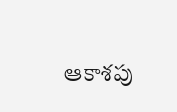ఆకాశపు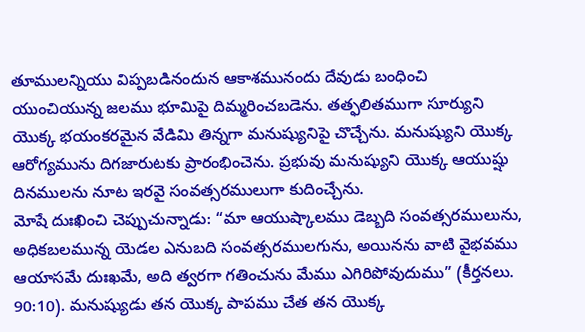తూములన్నియు విప్పబడినందున ఆకాశమునందు దేవుడు బంధించి యుంచియున్న జలము భూమిపై దిమ్మరించబడెను. తత్ఫలితముగా సూర్యుని యొక్క భయంకరమైన వేడిమి తిన్నగా మనుష్యునిపై చొచ్చేను. మనుష్యుని యొక్క ఆరోగ్యమును దిగజారుటకు ప్రారంభించెను. ప్రభువు మనుష్యుని యొక్క ఆయుష్షు దినములను నూట ఇరవై సంవత్సరములుగా కుదించ్చేను.
మోషే దుఃఖించి చెప్పుచున్నాడు: “మా ఆయుష్కాలము డెబ్బది సంవత్సరములును, అధికబలమున్న యెడల ఎనుబది సంవత్సరములగును, అయినను వాటి వైభవము ఆయాసమే దుఃఖమే, అది త్వరగా గతించును మేము ఎగిరిపోవుదుము” (కీర్తనలు. 90:10). మనుష్యుడు తన యొక్క పాపము చేత తన యొక్క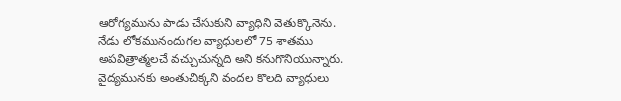ఆరోగ్యమును పాడు చేసుకుని వ్యాధిని వెతుక్కొనెను.
నేడు లోకమునందుగల వ్యాధులలో 75 శాతము అపవిత్రాత్మలచే వచ్చుచున్నది అని కనుగొనియున్నారు. వైద్యమునకు అంతుచిక్కని వందల కొలది వ్యాధులు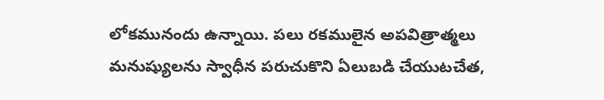లోకమునందు ఉన్నాయి. పలు రకములైన అపవిత్రాత్మలు మనుష్యులను స్వాధీన పరుచుకొని ఏలుబడి చేయుటచేత,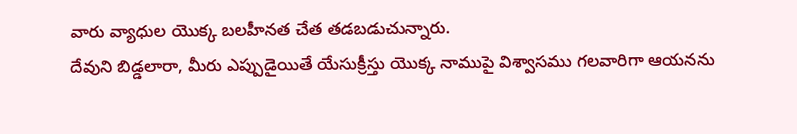వారు వ్యాధుల యొక్క బలహీనత చేత తడబడుచున్నారు.
దేవుని బిడ్డలారా, మీరు ఎప్పుడైయితే యేసుక్రీస్తు యొక్క నాముపై విశ్వాసము గలవారిగా ఆయనను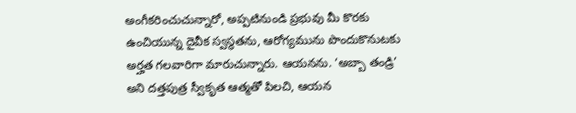అంగీకరించుచున్నారో, అప్పటినుండి ప్రభువు మీ కొరకు ఉంచియున్న దైవీక స్వస్థతను, ఆరోగ్యమును పొందుకొనుటకు అర్హత గలవారిగా మారుచున్నారు. ఆయనను. ‘అబ్బా తండ్రి’ అని దత్తపుత్ర స్వీకృత ఆత్మతో పిలచి, ఆయన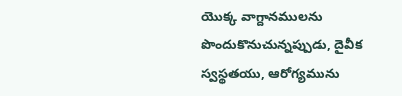యొక్క వాగ్దానములను పొందుకొనుచున్నప్పుడు, దైవీక స్వస్థతయు, ఆరోగ్యమును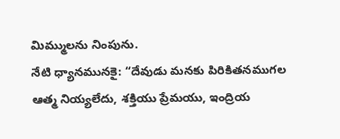మిమ్ములను నింపును.
నేటి ధ్యానమునకై: “దేవుడు మనకు పిరికితనముగల ఆత్మ నియ్యలేదు, శక్తియు ప్రేమయు, ఇంద్రియ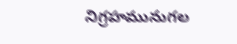నిగ్రహమునుగల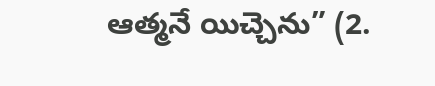ఆత్మనే యిచ్చెను” (2.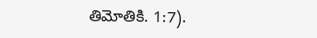తిమోతికి. 1:7).